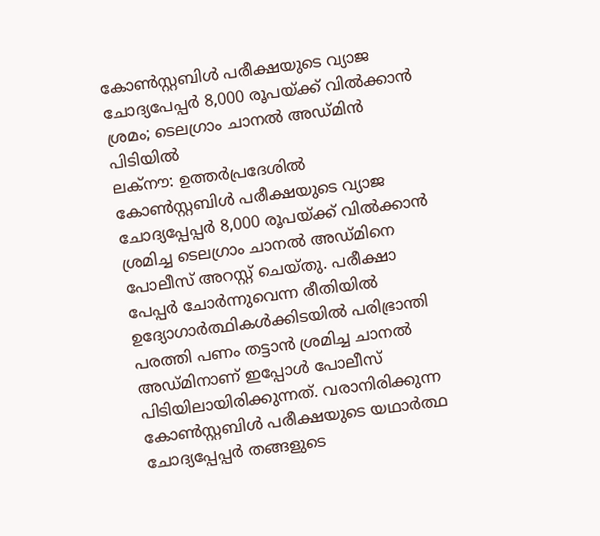കോൺസ്റ്റബിൾ പരീക്ഷയുടെ വ്യാജ ചോദ്യപേപ്പർ 8,000 രൂപയ്ക്ക് വിൽക്കാൻ ശ്രമം; ടെലഗ്രാം ചാനൽ അഡ്മിൻ പിടിയിൽ
ലക്നൗ: ഉത്തർപ്രദേശിൽ കോൺസ്റ്റബിൾ പരീക്ഷയുടെ വ്യാജ ചോദ്യപ്പേപ്പർ 8,000 രൂപയ്ക്ക് വിൽക്കാൻ ശ്രമിച്ച ടെലഗ്രാം ചാനൽ അഡ്മിനെ പോലീസ് അറസ്റ്റ് ചെയ്തു. പരീക്ഷാ പേപ്പർ ചോർന്നുവെന്ന രീതിയിൽ ഉദ്യോഗാർത്ഥികൾക്കിടയിൽ പരിഭ്രാന്തി പരത്തി പണം തട്ടാൻ ശ്രമിച്ച ചാനൽ അഡ്മിനാണ് ഇപ്പോൾ പോലീസ് പിടിയിലായിരിക്കുന്നത്. വരാനിരിക്കുന്ന കോൺസ്റ്റബിൾ പരീക്ഷയുടെ യഥാർത്ഥ ചോദ്യപ്പേപ്പർ തങ്ങളുടെ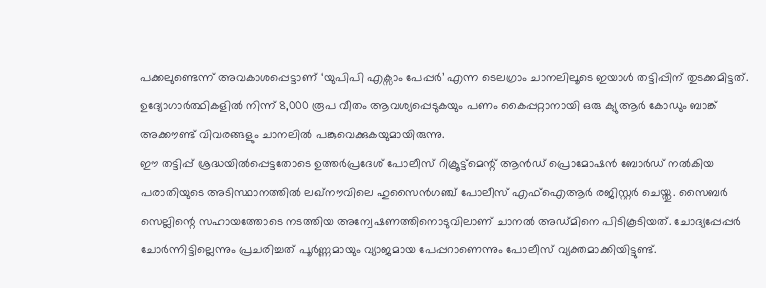പക്കലുണ്ടെന്ന് അവകാശപ്പെട്ടാണ് ‘യുപിപി എക്സാം പേപ്പർ’ എന്ന ടെലഗ്രാം ചാനലിലൂടെ ഇയാൾ തട്ടിപ്പിന് തുടക്കമിട്ടത്. ഉദ്യോഗാർത്ഥികളിൽ നിന്ന് 8,000 രൂപ വീതം ആവശ്യപ്പെടുകയും പണം കൈപ്പറ്റാനായി ഒരു ക്യുആർ കോഡും ബാങ്ക് അക്കൗണ്ട് വിവരങ്ങളും ചാനലിൽ പങ്കുവെക്കുകയുമായിരുന്നു.
ഈ തട്ടിപ്പ് ശ്രദ്ധയിൽപ്പെട്ടതോടെ ഉത്തർപ്രദേശ് പോലീസ് റിക്രൂട്ട്മെന്റ് ആൻഡ് പ്രൊമോഷൻ ബോർഡ് നൽകിയ പരാതിയുടെ അടിസ്ഥാനത്തിൽ ലഖ്നൗവിലെ ഹുസൈൻഗഞ്ച് പോലീസ് എഫ്ഐആർ രജിസ്റ്റർ ചെയ്തു. സൈബർ സെല്ലിന്റെ സഹായത്തോടെ നടത്തിയ അന്വേഷണത്തിനൊടുവിലാണ് ചാനൽ അഡ്മിനെ പിടികൂടിയത്. ചോദ്യപ്പേപ്പർ ചോർന്നിട്ടില്ലെന്നും പ്രചരിച്ചത് പൂർണ്ണമായും വ്യാജമായ പേപ്പറാണെന്നും പോലീസ് വ്യക്തമാക്കിയിട്ടുണ്ട്.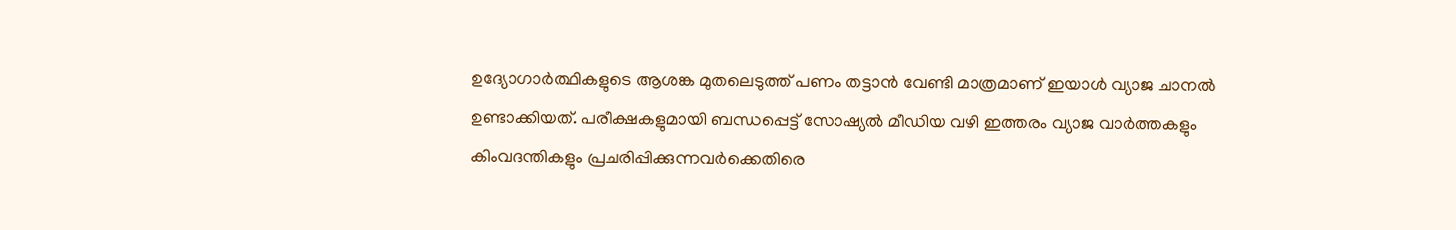ഉദ്യോഗാർത്ഥികളുടെ ആശങ്ക മുതലെടുത്ത് പണം തട്ടാൻ വേണ്ടി മാത്രമാണ് ഇയാൾ വ്യാജ ചാനൽ ഉണ്ടാക്കിയത്. പരീക്ഷകളുമായി ബന്ധപ്പെട്ട് സോഷ്യൽ മീഡിയ വഴി ഇത്തരം വ്യാജ വാർത്തകളും കിംവദന്തികളും പ്രചരിപ്പിക്കുന്നവർക്കെതിരെ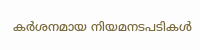കർശനമായ നിയമനടപടികൾ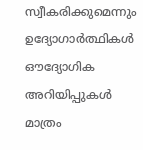സ്വീകരിക്കുമെന്നും ഉദ്യോഗാർത്ഥികൾ ഔദ്യോഗിക അറിയിപ്പുകൾ മാത്രം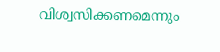വിശ്വസിക്കണമെന്നും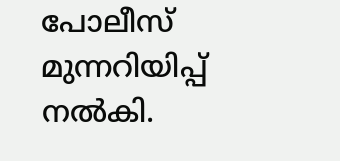പോലീസ് മുന്നറിയിപ്പ് നൽകി.